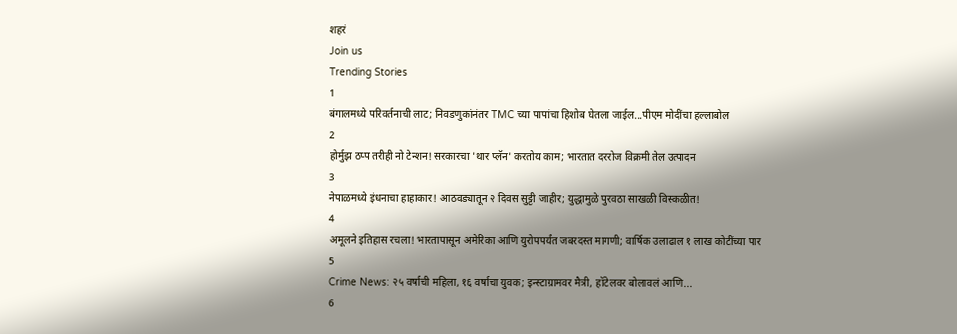शहरं
Join us
Trending Stories
1
बंगालमध्ये परिवर्तनाची लाट; निवडणुकांनंतर TMC च्या पापांचा हिशोब घेतला जाईल...पीएम मोदींचा हल्लाबोल
2
होर्मुझ ठप्प तरीही नो टेन्शन! सरकारचा 'थार प्लॅन' करतोय काम; भारतात दररोज विक्रमी तेल उत्पादन
3
नेपाळमध्ये इंधनाचा हाहाकार! आठवड्यातून २ दिवस सुट्टी जाहीर; युद्धामुळे पुरवठा साखळी विस्कळीत!
4
अमूलने इतिहास रचला! भारतापासून अमेरिका आणि युरोपपर्यंत जबरदस्त मागणी; वार्षिक उलाढाल १ लाख कोटींच्या पार
5
Crime News: २५ वर्षाची महिला, १६ वर्षाचा युवक; इन्स्टाग्रामवर मैत्री, हॉटेलवर बोलावलं आणि...
6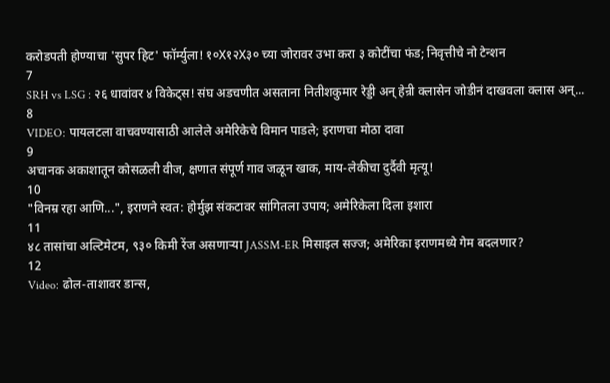करोडपती होण्याचा 'सुपर हिट' फॉर्म्युला! १०X१२X३० च्या जोरावर उभा करा ३ कोटींचा फंड; निवृत्तीचे नो टेन्शन
7
SRH vs LSG : २६ धावांवर ४ विकेट्स! संघ अडचणीत असताना नितीशकुमार रेड्डी अन् हेन्री क्लासेन जोडीनं दाखवला क्लास अन्...
8
VIDEO: पायलटला वाचवण्यासाठी आलेले अमेरिकेचे विमान पाडले; इराणचा मोठा दावा
9
अचानक अकाशातून कोसळली वीज, क्षणात संपूर्ण गाव जळून खाक, माय-लेकीचा दुर्दैवी मृत्यू!
10
"विनम्र रहा आणि...", इराणने स्वत: होर्मुझ संकटावर सांगितला उपाय; अमेरिकेला दिला इशारा
11
४८ तासांचा अल्टिमेटम, ९३० किमी रेंज असणाऱ्या JASSM-ER मिसाइल सज्ज; अमेरिका इराणमध्ये गेम बदलणार?
12
Video: ढोल-ताशावर डान्स,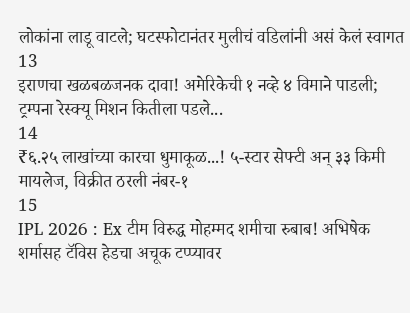लोकांना लाडू वाटले; घटस्फोटानंतर मुलीचं वडिलांनी असं केलं स्वागत
13
इराणचा खळबळजनक दावा! अमेरिकेची १ नव्हे ४ विमाने पाडली; ट्रम्पना रेस्क्यू मिशन कितीला पडले...
14
₹६.२५ लाखांच्या कारचा धुमाकूळ...! ५-स्टार सेफ्टी अन् ३३ किमी मायलेज, विक्रीत ठरली नंबर-१
15
IPL 2026 : Ex टीम विरुद्ध मोहम्मद शमीचा रुबाब! अभिषेक शर्मासह टॅविस हेडचा अचूक टप्प्यावर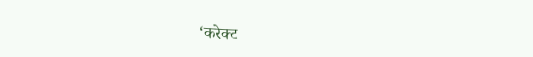‘करेक्ट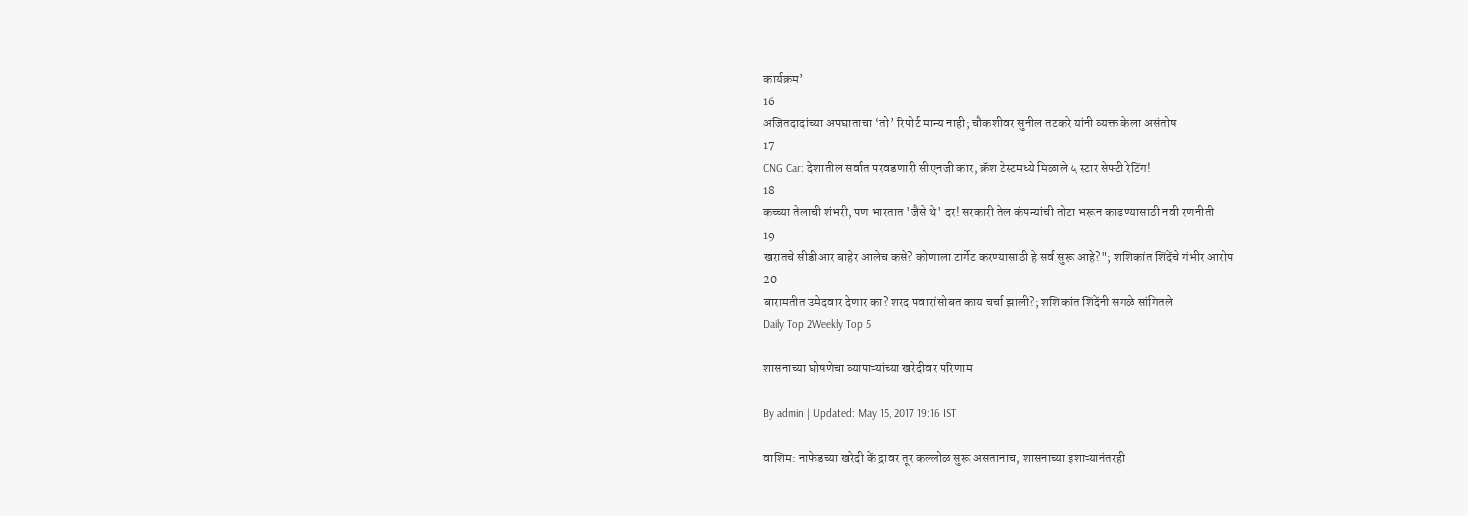कार्यक्रम’
16
अजितदादांच्या अपघाताचा ‘तो’ रिपोर्ट मान्य नाही; चौकशीवर सुनील तटकरे यांनी व्यक्त केला असंतोष
17
CNG Car: देशातील सर्वात परवडणारी सीएनजी कार, क्रॅश टेस्टमध्ये मिळाले ५ स्टार सेफ्टी रेटिंग!
18
कच्च्या तेलाची शंभरी, पण भारतात 'जैसे थे' दर! सरकारी तेल कंपन्यांची तोटा भरून काढण्यासाठी नवी रणनीती
19
खरातचे सीडीआर बाहेर आलेच कसे? कोणाला टार्गेट करण्यासाठी हे सर्व सुरू आहे?"; शशिकांत शिंदेंचे गंभीर आरोप
20
बारामतीत उमेदवार देणार का? शरद पवारांसोबत काय चर्चा झाली?; शशिकांत शिंदेंनी सगळे सांगितले
Daily Top 2Weekly Top 5

शासनाच्या घोषणेचा व्यापाऱ्यांच्या खरेदीवर परिणाम

By admin | Updated: May 15, 2017 19:16 IST

वाशिम: नाफेडच्या खरेदी कें द्रावर तूर कल्लोळ सुरू असतानाच, शासनाच्या इशाऱ्यानंतरही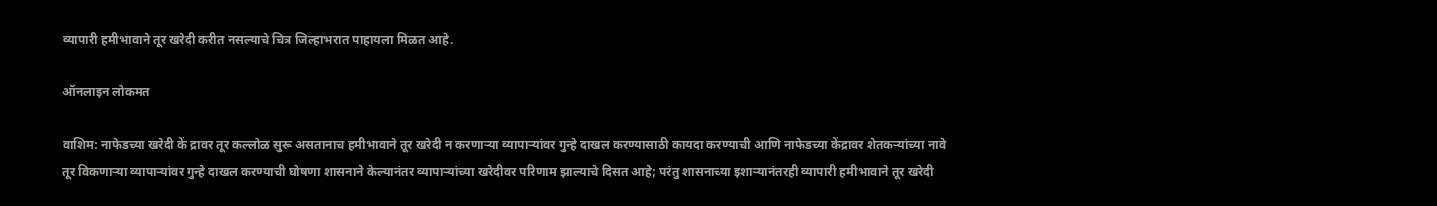व्यापारी हमीभावाने तूर खरेदी करीत नसल्याचे चित्र जिल्हाभरात पाहायला मिळत आहे.

ऑनलाइन लोकमत

वाशिम: नाफेडच्या खरेदी कें द्रावर तूर कल्लोळ सुरू असतानाच हमीभावाने तूर खरेदी न करणाऱ्या व्यापाऱ्यांवर गुन्हे दाखल करण्यासाठी कायदा करण्याची आणि नाफेडच्या केंद्रावर शेतकऱ्यांच्या नावे तूर विकणाऱ्या व्यापाऱ्यांवर गुन्हे दाखल करण्याची घोषणा शासनाने केल्यानंतर व्यापाऱ्यांच्या खरेदीवर परिणाम झाल्याचे दिसत आहे; परंतु शासनाच्या इशाऱ्यानंतरही व्यापारी हमीभावाने तूर खरेदी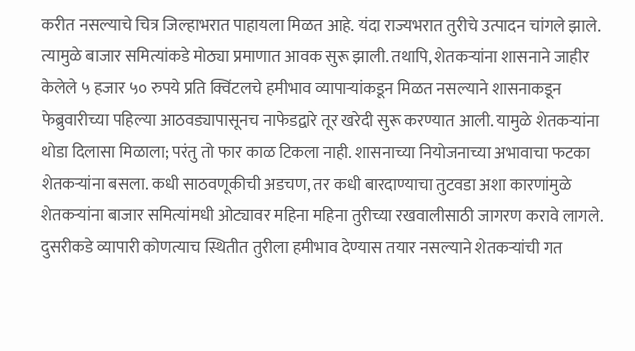करीत नसल्याचे चित्र जिल्हाभरात पाहायला मिळत आहे. यंदा राज्यभरात तुरीचे उत्पादन चांगले झाले. त्यामुळे बाजार समित्यांकडे मोठ्या प्रमाणात आवक सुरू झाली. तथापि, शेतकऱ्यांना शासनाने जाहीर केलेले ५ हजार ५० रुपये प्रति क्विंटलचे हमीभाव व्यापाऱ्यांकडून मिळत नसल्याने शासनाकडून फेब्रुवारीच्या पहिल्या आठवड्यापासूनच नाफेडद्वारे तूर खरेदी सुरू करण्यात आली. यामुळे शेतकऱ्यांना थोडा दिलासा मिळाला; परंतु तो फार काळ टिकला नाही. शासनाच्या नियोजनाच्या अभावाचा फटका शेतकऱ्यांना बसला. कधी साठवणूकीची अडचण, तर कधी बारदाण्याचा तुटवडा अशा कारणांमुळे शेतकऱ्यांना बाजार समित्यांमधी ओट्यावर महिना महिना तुरीच्या रखवालीसाठी जागरण करावे लागले. दुसरीकडे व्यापारी कोणत्याच स्थितीत तुरीला हमीभाव देण्यास तयार नसल्याने शेतकऱ्यांची गत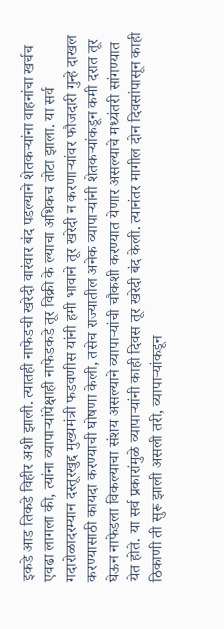इकडे आड तिकडे विहीर अशी झाली. त्यातही नाफेडची खरेदी वारंवार बंद पडल्याने शेतकऱ्यांना वाहनांचा खर्चच एवढा लागला की, त्यांना व्यापाऱ्यांपेक्षाही नाफेडकडे तूर विक्री के ल्याचा अधिकच तोटा झाला. या सर्व गदारोळादरम्यान दस्तूरखुद्द मुख्यमंत्री फडवणीस यांनी हमी भावाने तूर खरेदी न करणाऱ्यांवर फौजदारी गुन्हे दाखल करण्यासाठी कायदा करण्याची घोषणा केली, तसेच राज्यातील अनेक व्यापाऱ्यांनी शेतकऱ्यांकडून कमी दरात तूर घेऊन नाफेडला विकल्याचा संशय असल्याने व्यापाऱ्यांची चौकशी करण्यात येणार असल्याचे मध्यंतरी सांगण्यात येत होते. या सर्व प्रकारांमुळे व्यापाऱ्यांनी काही दिवस तूर खरेदी बंद केली. त्यानंतर मागील दोन दिवसांपासून काही ठिकाणी ती सुरू झाली असली तरी, व्यापाऱ्यांकडून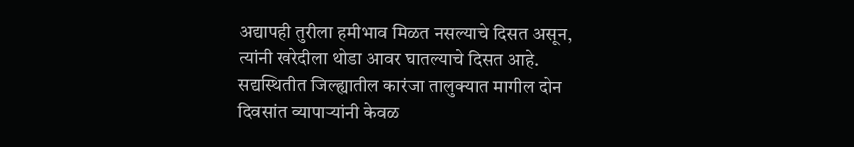अद्यापही तुरीला हमीभाव मिळत नसल्याचे दिसत असून, त्यांनी खरेदीला थोडा आवर घातल्याचे दिसत आहे. सद्यस्थितीत जिल्ह्यातील कारंजा तालुक्यात मागील दोन दिवसांत व्यापाऱ्यांनी केवळ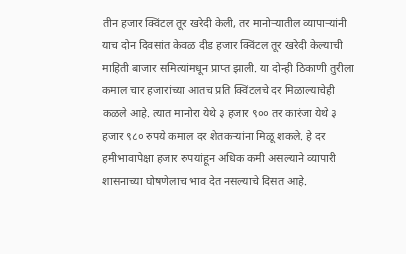तीन हजार क्विंटल तूर खरेदी केली, तर मानोऱ्यातील व्यापाऱ्यांनी याच दोन दिवसांत केवळ दीड हजार क्विंटल तूर खरेदी केल्याची माहिती बाजार समित्यांमधून प्राप्त झाली. या दोन्ही ठिकाणी तुरीला कमाल चार हजारांच्या आतच प्रति क्विंटलचे दर मिळाल्याचेही कळले आहे. त्यात मानोरा येथे ३ हजार ९०० तर कारंजा येथे ३ हजार ९८० रुपये कमाल दर शेतकऱ्यांना मिळू शकले. हे दर हमीभावापेक्षा हजार रुपयांहून अधिक कमी असल्याने व्यापारी शासनाच्या घोषणेलाच भाव देत नसल्याचे दिसत आहे.